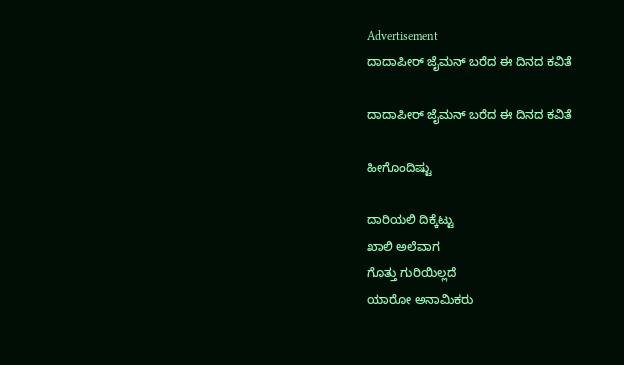Advertisement
ದಾದಾಪೀರ್ ಜೈಮನ್ ಬರೆದ ಈ ದಿನದ ಕವಿತೆ

ದಾದಾಪೀರ್ ಜೈಮನ್ ಬರೆದ ಈ ದಿನದ ಕವಿತೆ

ಹೀಗೊಂದಿಷ್ಟು

ದಾರಿಯಲಿ ದಿಕ್ಕೆಟ್ಟು
ಖಾಲಿ ಅಲೆವಾಗ
ಗೊತ್ತು ಗುರಿಯಿಲ್ಲದೆ
ಯಾರೋ ಅನಾಮಿಕರು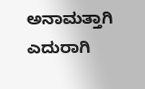ಅನಾಮತ್ತಾಗಿ
ಎದುರಾಗಿ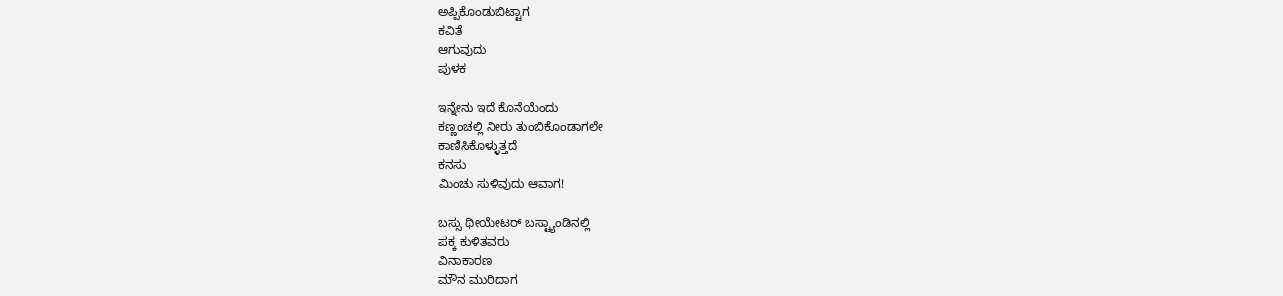ಅಪ್ಪಿಕೊಂಡುಬಿಟ್ಟಾಗ
ಕವಿತೆ
ಆಗುವುದು
ಪುಳಕ

ಇನ್ನೇನು ಇದೆ ಕೊನೆಯೆಂದು
ಕಣ್ಣಂಚಲ್ಲಿ ನೀರು ತುಂಬಿಕೊಂಡಾಗಲೇ
ಕಾಣಿಸಿಕೊಳ್ಳುತ್ತದೆ
ಕನಸು
ಮಿಂಚು ಸುಳಿವುದು ಆವಾಗ!

ಬಸ್ಸು ಥೀಯೇಟರ್ ಬಸ್ಟ್ಯಾಂಡಿನಲ್ಲಿ
ಪಕ್ಕ ಕುಳಿತವರು
ವಿನಾಕಾರಣ
ಮೌನ ಮುರಿದಾಗ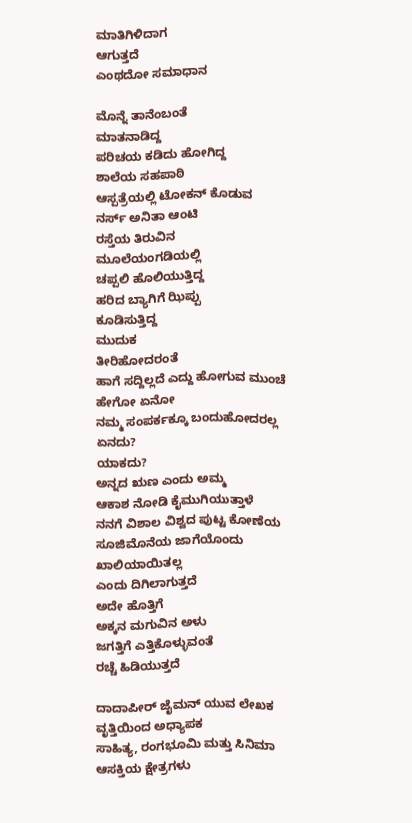ಮಾತಿಗಿಳಿದಾಗ
ಆಗುತ್ತದೆ
ಎಂಥದೋ ಸಮಾಧಾನ

ಮೊನ್ನೆ ತಾನೆಂಬಂತೆ
ಮಾತನಾಡಿದ್ದ
ಪರಿಚಯ ಕಡಿದು ಹೋಗಿದ್ದ
ಶಾಲೆಯ ಸಹಪಾಠಿ
ಆಸ್ಪತ್ರೆಯಲ್ಲಿ ಟೋಕನ್ ಕೊಡುವ
ನರ್ಸ್ ಅನಿತಾ ಆಂಟಿ
ರಸ್ತೆಯ ತಿರುವಿನ
ಮೂಲೆಯಂಗಡಿಯಲ್ಲಿ
ಚಪ್ಪಲಿ ಹೊಲಿಯುತ್ತಿದ್ದ
ಹರಿದ ಬ್ಯಾಗಿಗೆ ಝಿಪ್ಪು
ಕೂಡಿಸುತ್ತಿದ್ದ
ಮುದುಕ
ತೀರಿಹೋದರಂತೆ
ಹಾಗೆ ಸದ್ದಿಲ್ಲದೆ ಎದ್ದು ಹೋಗುವ ಮುಂಚೆ
ಹೇಗೋ ಏನೋ
ನಮ್ಮ ಸಂಪರ್ಕಕ್ಕೂ ಬಂದುಹೋದರಲ್ಲ
ಏನದು?
ಯಾಕದು?
ಅನ್ನದ ಋಣ ಎಂದು ಅಮ್ಮ
ಆಕಾಶ ನೋಡಿ ಕೈಮುಗಿಯುತ್ತಾಳೆ
ನನಗೆ ವಿಶಾಲ ವಿಶ್ವದ ಪುಟ್ಟ ಕೋಣೆಯ
ಸೂಜಿಮೊನೆಯ ಜಾಗೆಯೊಂದು
ಖಾಲಿಯಾಯಿತಲ್ಲ
ಎಂದು ದಿಗಿಲಾಗುತ್ತದೆ
ಅದೇ ಹೊತ್ತಿಗೆ
ಅಕ್ಕನ ಮಗುವಿನ ಅಳು
ಜಗತ್ತಿಗೆ ಎತ್ತಿಕೊಳ್ಳುವಂತೆ
ರಚ್ಚೆ ಹಿಡಿಯುತ್ತದೆ

ದಾದಾಪೀರ್ ಜೈಮನ್ ಯುವ ಲೇಖಕ
ವೃತ್ತಿಯಿಂದ ಅಧ್ಯಾಪಕ
ಸಾಹಿತ್ಯ, ರಂಗಭೂಮಿ ಮತ್ತು ಸಿನಿಮಾ ಆಸಕ್ತಿಯ ಕ್ಷೇತ್ರಗಳು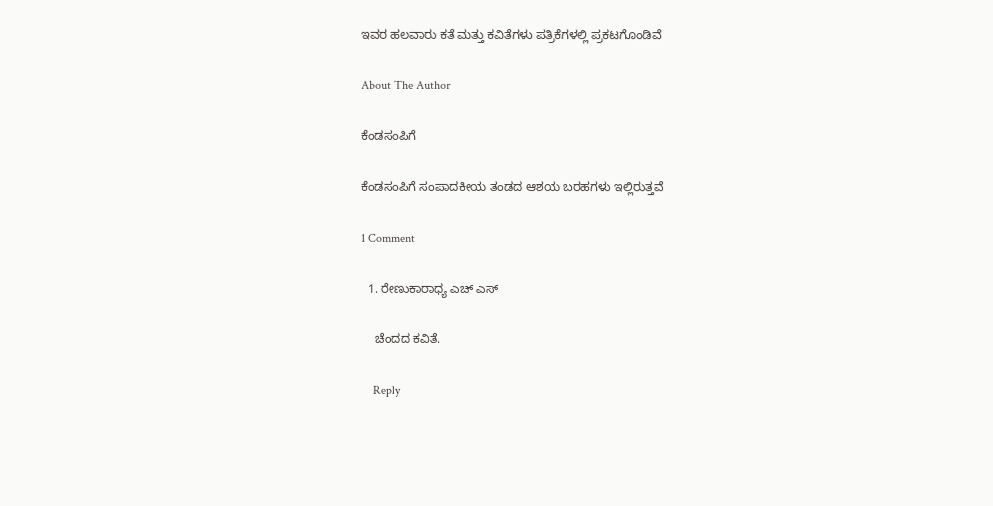ಇವರ ಹಲವಾರು ಕತೆ ಮತ್ತು ಕವಿತೆಗಳು ಪತ್ರಿಕೆಗಳಲ್ಲಿ ಪ್ರಕಟಗೊಂಡಿವೆ

About The Author

ಕೆಂಡಸಂಪಿಗೆ

ಕೆಂಡಸಂಪಿಗೆ ಸಂಪಾದಕೀಯ ತಂಡದ ಆಶಯ ಬರಹಗಳು ಇಲ್ಲಿರುತ್ತವೆ

1 Comment

  1. ರೇಣುಕಾರಾಧ್ಯ ಎಚ್ ಎಸ್

    ಚೆಂದದ ಕವಿತೆ.

    Reply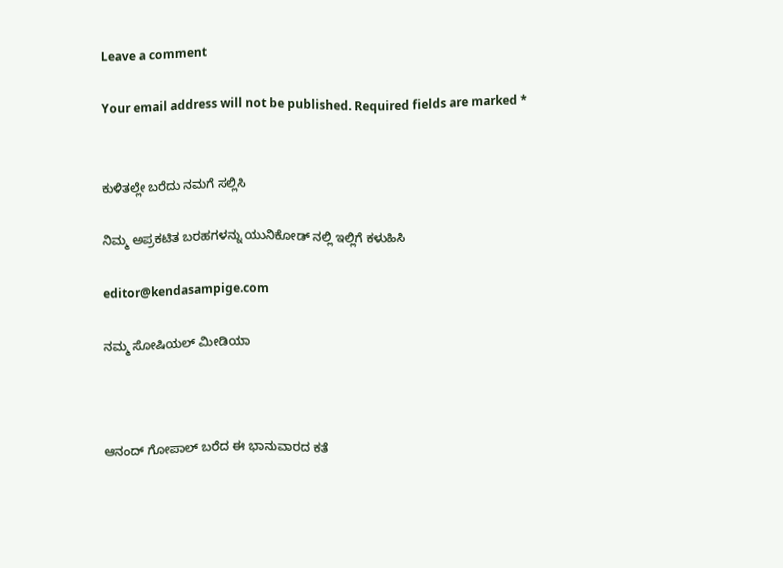Leave a comment

Your email address will not be published. Required fields are marked *


ಕುಳಿತಲ್ಲೇ ಬರೆದು ನಮಗೆ ಸಲ್ಲಿಸಿ

ನಿಮ್ಮ ಅಪ್ರಕಟಿತ ಬರಹಗಳನ್ನು ಯುನಿಕೋಡ್ ನಲ್ಲಿ ಇಲ್ಲಿಗೆ ಕಳುಹಿಸಿ

editor@kendasampige.com

ನಮ್ಮ ಸೋಷಿಯಲ್‌ ಮೀಡಿಯಾ



ಆನಂದ್‌ ಗೋಪಾಲ್‌ ಬರೆದ ಈ ಭಾನುವಾರದ ಕತೆ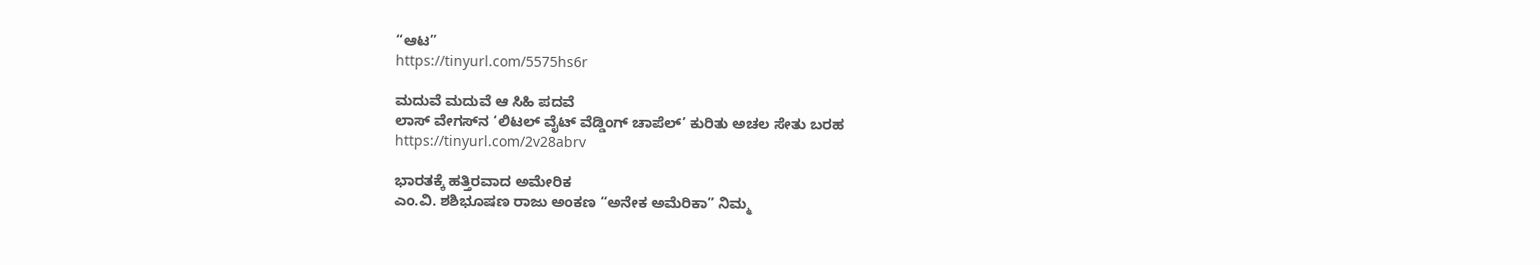“ಆಟ”
https://tinyurl.com/5575hs6r

ಮದುವೆ ಮದುವೆ ಆ ಸಿಹಿ ಪದವೆ
ಲಾಸ್‌ ವೇಗಸ್‌ನ ‘ಲಿಟಲ್ ವೈಟ್ ವೆಡ್ಡಿಂಗ್ ಚಾಪೆಲ್’ ಕುರಿತು ಅಚಲ ಸೇತು ಬರಹ
https://tinyurl.com/2v28abrv

ಭಾರತಕ್ಕೆ ಹತ್ತಿರವಾದ ಅಮೇರಿಕ
ಎಂ.ವಿ. ಶಶಿಭೂಷಣ ರಾಜು ಅಂಕಣ “ಅನೇಕ ಅಮೆರಿಕಾ” ನಿಮ್ಮ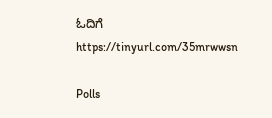ಓದಿಗೆ
https://tinyurl.com/35mrwwsn

Polls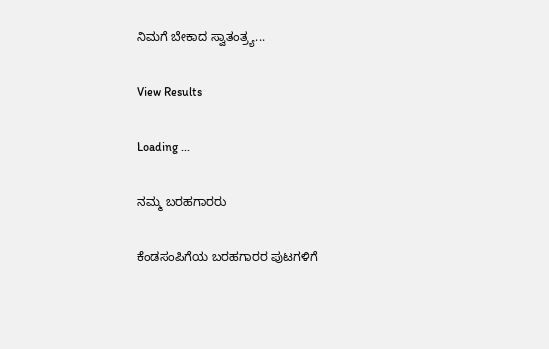ನಿಮಗೆ ಬೇಕಾದ ಸ್ವಾತಂತ್ರ್ಯ...

View Results

Loading ...

ನಮ್ಮ ಬರಹಗಾರರು

ಕೆಂಡಸಂಪಿಗೆಯ ಬರಹಗಾರರ ಪುಟಗಳಿಗೆ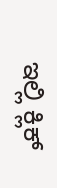ಇಲ್ಲಿ ಕ್ಲಿಕ್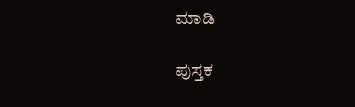ಮಾಡಿ

ಪುಸ್ತಕ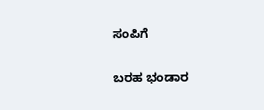ಸಂಪಿಗೆ

ಬರಹ ಭಂಡಾರ